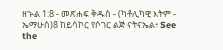ዘኍል 1:8 - መጽሐፍ ቅዱስ - (ካቶሊካዊ እትም - ኤማሁስ)8 ከይሳኮር የሶገር ልጅ ናትናኤል፥ See the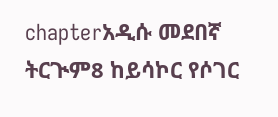chapterአዲሱ መደበኛ ትርጒም8 ከይሳኮር የሶገር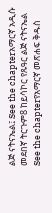ልጅ ናትናኤል፤ See the chapterአማርኛ አዲሱ መደበኛ ትርጉም8 ከይሳኮር የጹዓር ልጅ ናትናኤል See the chapterየአማርኛ መጽሐፍ ቅዱስ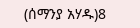(ሰማንያ አሃዱ)8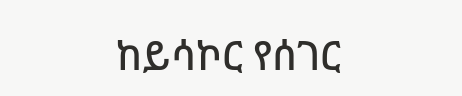ከይሳኮር የሰገር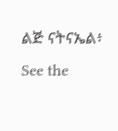ልጅ ናትናኤል፥ See the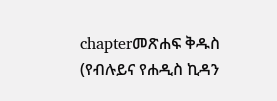chapterመጽሐፍ ቅዱስ (የብሉይና የሐዲስ ኪዳን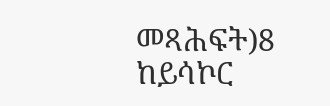መጻሕፍት)8 ከይሳኮር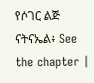የሶገር ልጅ ናትናኤል፥ See the chapter |